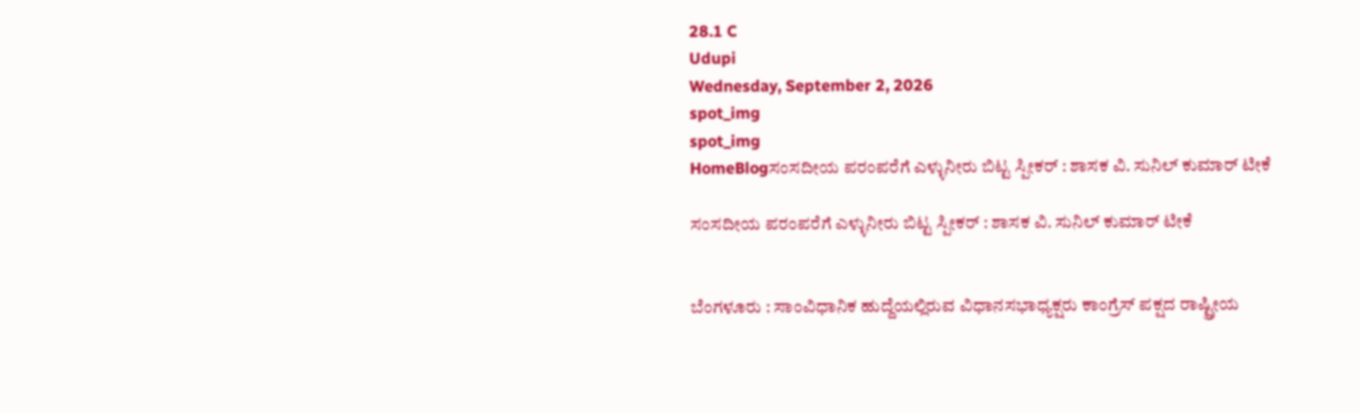28.1 C
Udupi
Wednesday, September 2, 2026
spot_img
spot_img
HomeBlogಸಂಸದೀಯ ಪರಂಪರೆಗೆ ಎಳ್ಳುನೀರು ಬಿಟ್ಟ ಸ್ಪೀಕರ್ : ಶಾಸಕ ವಿ. ಸುನಿಲ್ ಕುಮಾರ್ ಟೀಕೆ

ಸಂಸದೀಯ ಪರಂಪರೆಗೆ ಎಳ್ಳುನೀರು ಬಿಟ್ಟ ಸ್ಪೀಕರ್ : ಶಾಸಕ ವಿ. ಸುನಿಲ್ ಕುಮಾರ್ ಟೀಕೆ


ಬೆಂಗಳೂರು : ಸಾಂವಿಧಾನಿಕ ಹುದ್ದೆಯಲ್ಲಿರುವ ವಿಧಾನಸಭಾಧ್ಯಕ್ಷರು ಕಾಂಗ್ರೆಸ್ ಪಕ್ಷದ ರಾಷ್ಟ್ರೀಯ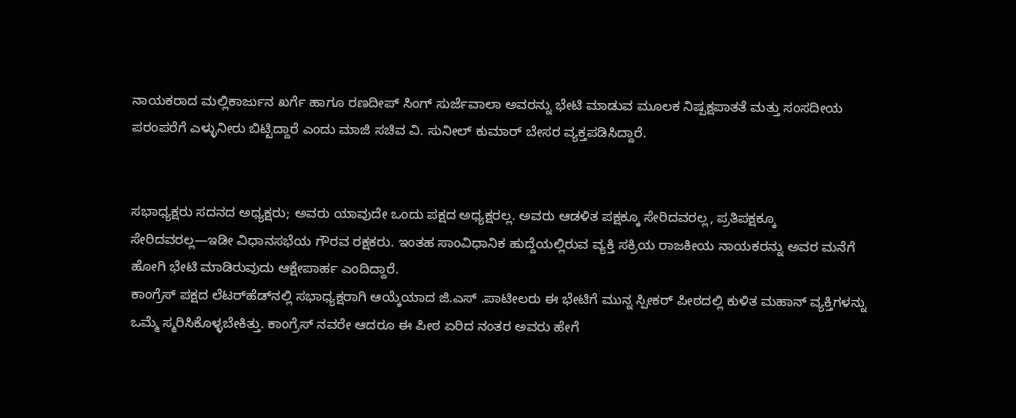ನಾಯಕರಾದ ಮಲ್ಲಿಕಾರ್ಜುನ ಖರ್ಗೆ ಹಾಗೂ ರಣದೀಪ್ ಸಿಂಗ್ ಸುರ್ಜೆವಾಲಾ ಅವರನ್ನು ಭೇಟಿ ಮಾಡುವ ಮೂಲಕ ನಿಷ್ಪಕ್ಷಪಾತತೆ ಮತ್ತು ಸಂಸದೀಯ ಪರಂಪರೆಗೆ ಎಳ್ಳುನೀರು ಬಿಟ್ಟಿದ್ದಾರೆ ಎಂದು ಮಾಜಿ ಸಚಿವ ವಿ. ಸುನೀಲ್ ಕುಮಾರ್ ಬೇಸರ ವ್ಯಕ್ತಪಡಿಸಿದ್ದಾರೆ.


ಸಭಾಧ್ಯಕ್ಷರು ಸದನದ ಅಧ್ಯಕ್ಷರು; ಅವರು ಯಾವುದೇ ಒಂದು ಪಕ್ಷದ ಅಧ್ಯಕ್ಷರಲ್ಲ. ಅವರು ಆಡಳಿತ ಪಕ್ಷಕ್ಕೂ ಸೇರಿದವರಲ್ಲ, ಪ್ರತಿಪಕ್ಷಕ್ಕೂ ಸೇರಿದವರಲ್ಲ—ಇಡೀ ವಿಧಾನಸಭೆಯ ಗೌರವ ರಕ್ಷಕರು. ಇಂತಹ ಸಾಂವಿಧಾನಿಕ ಹುದ್ದೆಯಲ್ಲಿರುವ ವ್ಯಕ್ತಿ ಸಕ್ರಿಯ ರಾಜಕೀಯ ನಾಯಕರನ್ನು ಅವರ ಮನೆಗೆ ಹೋಗಿ ಭೇಟಿ ಮಾಡಿರುವುದು ಆಕ್ಷೇಪಾರ್ಹ ಎಂದಿದ್ದಾರೆ.
ಕಾಂಗ್ರೆಸ್ ಪಕ್ಷದ ಲೆಟರ್‌ಹೆಡ್‌ನಲ್ಲಿ ಸಭಾಧ್ಯಕ್ಷರಾಗಿ ಆಯ್ಕೆಯಾದ ಜಿ.ಎಸ್ .ಪಾಟೀಲರು ಈ ಭೇಟಿಗೆ ಮುನ್ನ ಸ್ಪೀಕರ್ ಪೀಠದಲ್ಲಿ ಕುಳಿತ ಮಹಾನ್ ವ್ಯಕ್ತಿಗಳನ್ನು ಒಮ್ಮೆ ಸ್ಮರಿಸಿಕೊಳ್ಳಬೇಕಿತ್ತು. ಕಾಂಗ್ರೆಸ್ ನವರೇ ಆದರೂ ಈ ಪೀಠ ಏರಿದ ನಂತರ ಅವರು ಹೇಗೆ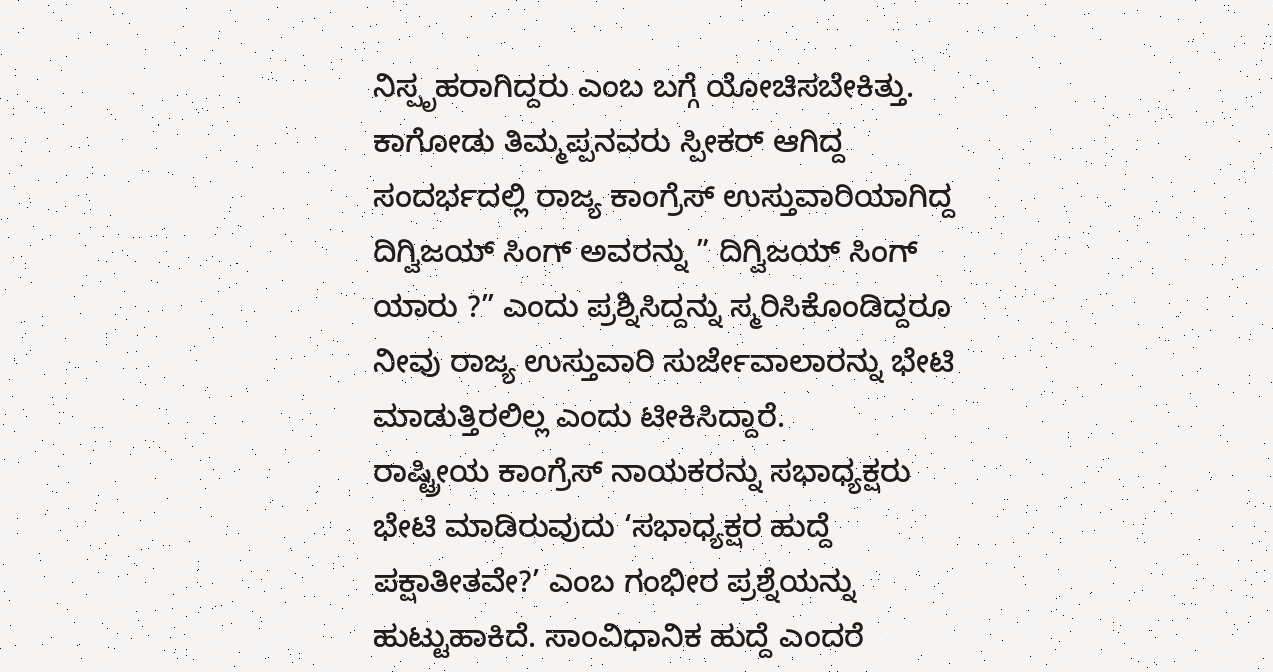ನಿಸ್ಪೃಹರಾಗಿದ್ದರು ಎಂಬ ಬಗ್ಗೆ ಯೋಚಿಸಬೇಕಿತ್ತು. ಕಾಗೋಡು ತಿಮ್ಮಪ್ಪನವರು ಸ್ಪೀಕರ್ ಆಗಿದ್ದ ಸಂದರ್ಭದಲ್ಲಿ ರಾಜ್ಯ ಕಾಂಗ್ರೆಸ್ ಉಸ್ತುವಾರಿಯಾಗಿದ್ದ ದಿಗ್ವಿಜಯ್ ಸಿಂಗ್ ಅವರನ್ನು ” ದಿಗ್ವಿಜಯ್ ಸಿಂಗ್ ಯಾರು ?” ಎಂದು ಪ್ರಶ್ನಿಸಿದ್ದನ್ನು ಸ್ಮರಿಸಿಕೊಂಡಿದ್ದರೂ ನೀವು ರಾಜ್ಯ ಉಸ್ತುವಾರಿ ಸುರ್ಜೇವಾಲಾರನ್ನು ಭೇಟಿ ಮಾಡುತ್ತಿರಲಿಲ್ಲ ಎಂದು ಟೀಕಿಸಿದ್ದಾರೆ.
ರಾಷ್ಟ್ರೀಯ ಕಾಂಗ್ರೆಸ್ ನಾಯಕರನ್ನು ಸಭಾಧ್ಯಕ್ಷರು ಭೇಟಿ ಮಾಡಿರುವುದು ‘ಸಭಾಧ್ಯಕ್ಷರ ಹುದ್ದೆ ಪಕ್ಷಾತೀತವೇ?’ ಎಂಬ ಗಂಭೀರ ಪ್ರಶ್ನೆಯನ್ನು ಹುಟ್ಟುಹಾಕಿದೆ. ಸಾಂವಿಧಾನಿಕ ಹುದ್ದೆ ಎಂದರೆ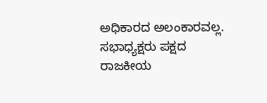ಅಧಿಕಾರದ ಅಲಂಕಾರವಲ್ಲ. ಸಭಾಧ್ಯಕ್ಷರು ಪಕ್ಷದ ರಾಜಕೀಯ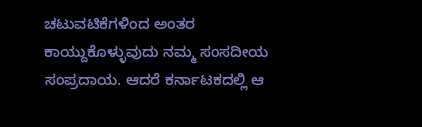ಚಟುವಟಿಕೆಗಳಿಂದ ಅಂತರ ಕಾಯ್ದುಕೊಳ್ಳುವುದು ನಮ್ಮ ಸಂಸದೀಯ ಸಂಪ್ರದಾಯ. ಆದರೆ ಕರ್ನಾಟಕದಲ್ಲಿ ಆ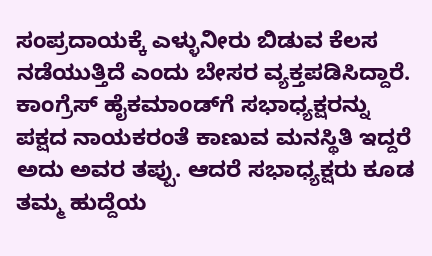ಸಂಪ್ರದಾಯಕ್ಕೆ ಎಳ್ಳುನೀರು ಬಿಡುವ ಕೆಲಸ ನಡೆಯುತ್ತಿದೆ ಎಂದು ಬೇಸರ ವ್ಯಕ್ತಪಡಿಸಿದ್ದಾರೆ.
ಕಾಂಗ್ರೆಸ್ ಹೈಕಮಾಂಡ್‌ಗೆ ಸಭಾಧ್ಯಕ್ಷರನ್ನು ಪಕ್ಷದ ನಾಯಕರಂತೆ ಕಾಣುವ ಮನಸ್ಥಿತಿ ಇದ್ದರೆ ಅದು ಅವರ ತಪ್ಪು. ಆದರೆ ಸಭಾಧ್ಯಕ್ಷರು ಕೂಡ ತಮ್ಮ ಹುದ್ದೆಯ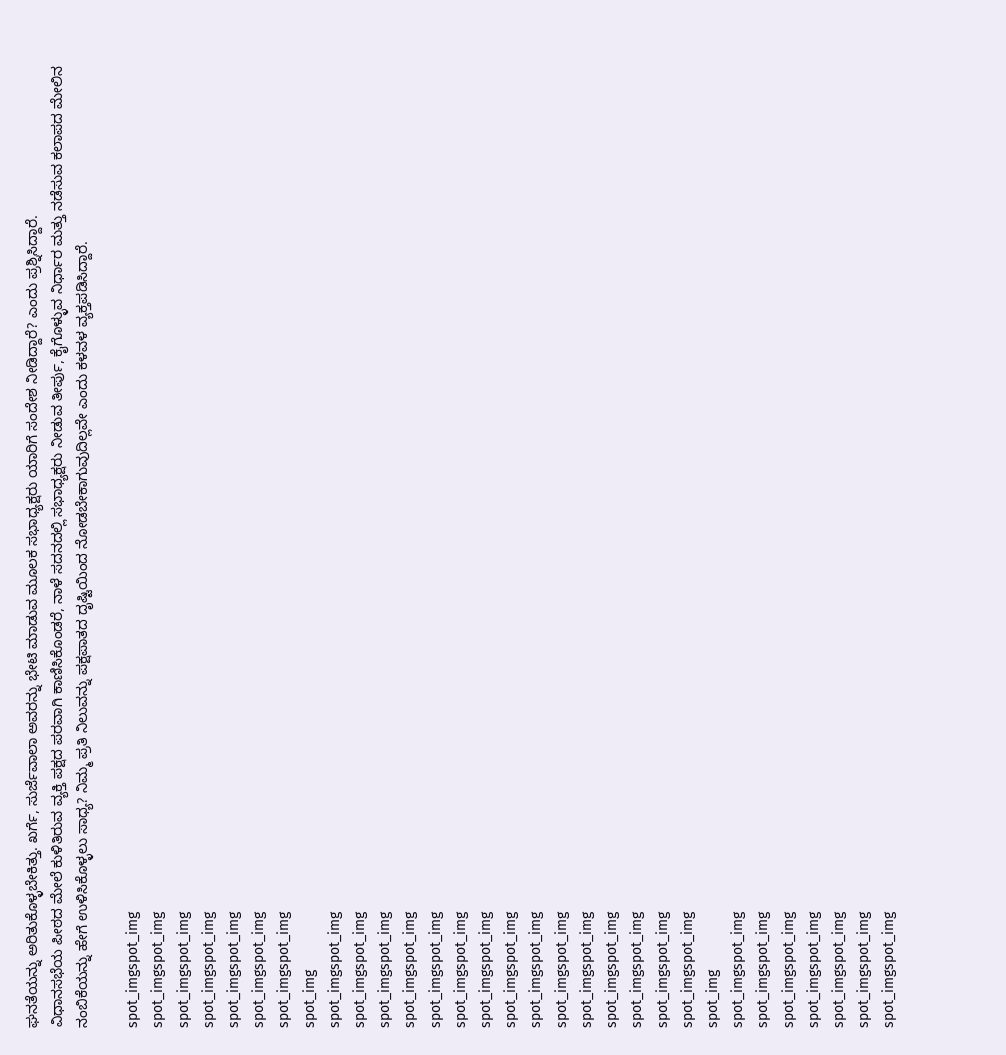ಘನತೆಯನ್ನು ಅರಿತುಕೊಳ್ಳಬೇಕಿತ್ತು. ಖರ್ಗೆ, ಸುರ್ಜೆವಾಲಾ ಅವರನ್ನು ಭೇಟಿ ಮಾಡುವ ಮೂಲಕ ಸಭಾಧ್ಯಕ್ಷರು ಯಾರಿಗೆ ಸಂದೇಶ ನೀಡಿದ್ದಾರೆ? ಎಂದು ಪ್ರಶ್ನಿಸಿದ್ದಾರೆ.
ವಿಧಾನಸಭೆಯ ಪೀಠದ ಮೇಲೆ ಕುಳಿತಿರುವ ವ್ಯಕ್ತಿ ಪಕ್ಷದ ಪರವಾಗಿ ಕಾಣಿಸಿಕೊಂಡರೆ, ನಾಳೆ ಸದನದಲ್ಲಿ ಸಭಾಧ್ಯಕ್ಷರು ನೀಡುವ ತೀರ್ಪು, ಕೈಗೊಳ್ಳುವ ನಿರ್ಧಾರ ಮತ್ತು ನಡೆಸುವ ಕಲಾಪದ ಮೇಲಿನ ನಂಬಿಕೆಯನ್ನು ಹೇಗೆ ಉಳಿಸಿಕೊಳ್ಳಲು ಸಾಧ್ಯ? ನಿಮ್ಮ ಪ್ರತಿ ನಿಲುವನ್ನು ಪಕ್ಷಪಾತದ ದೃಷ್ಟಿಯಿಂದ ನೋಡಬೇಕಾಗುವುದಿಲ್ಲವೇ ಎಂದು ಕಳವಳ ವ್ಯಕ್ತಪಡಿಸಿದ್ದಾರೆ.

spot_imgspot_img
spot_imgspot_img
spot_imgspot_img
spot_imgspot_img
spot_imgspot_img
spot_imgspot_img
spot_imgspot_img
spot_img
spot_imgspot_img
spot_imgspot_img
spot_imgspot_img
spot_imgspot_img
spot_imgspot_img
spot_imgspot_img
spot_imgspot_img
spot_imgspot_img
spot_imgspot_img
spot_imgspot_img
spot_imgspot_img
spot_imgspot_img
spot_imgspot_img
spot_imgspot_img
spot_imgspot_img
spot_img
spot_imgspot_img
spot_imgspot_img
spot_imgspot_img
spot_imgspot_img
spot_imgspot_img
spot_imgspot_img
spot_imgspot_img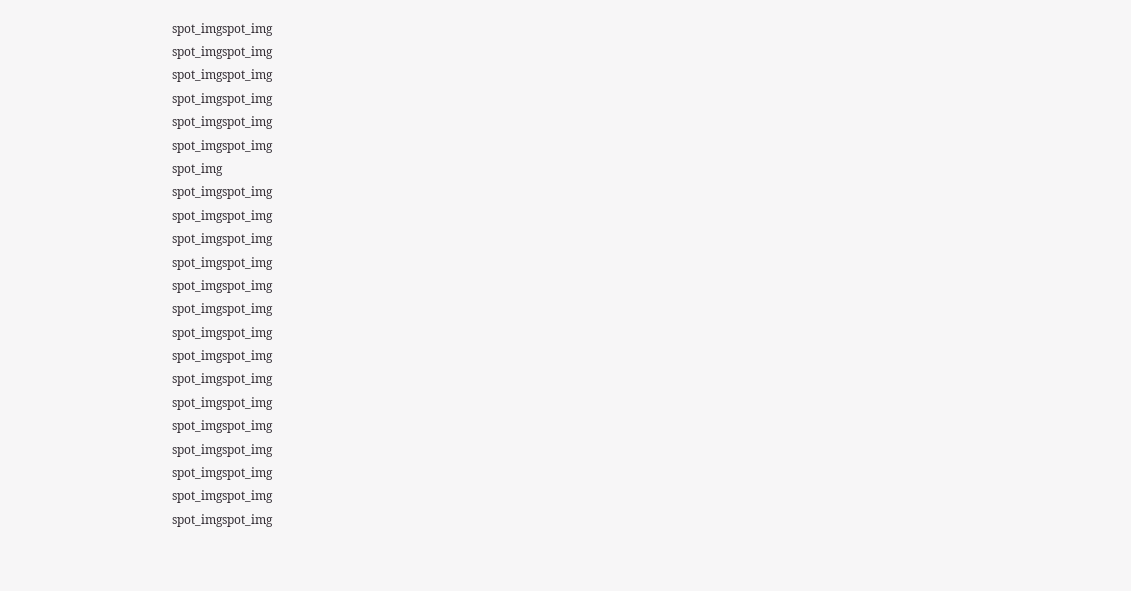spot_imgspot_img
spot_imgspot_img
spot_imgspot_img
spot_imgspot_img
spot_imgspot_img
spot_imgspot_img
spot_img
spot_imgspot_img
spot_imgspot_img
spot_imgspot_img
spot_imgspot_img
spot_imgspot_img
spot_imgspot_img
spot_imgspot_img
spot_imgspot_img
spot_imgspot_img
spot_imgspot_img
spot_imgspot_img
spot_imgspot_img
spot_imgspot_img
spot_imgspot_img
spot_imgspot_img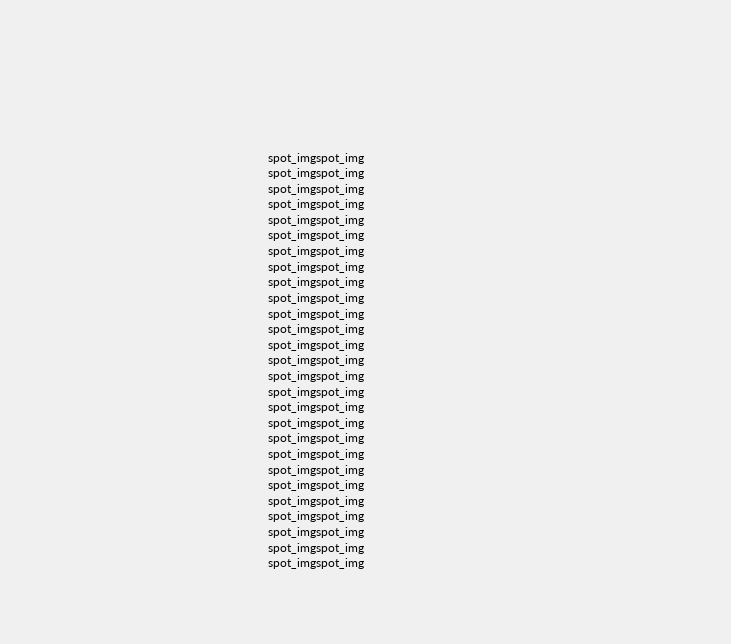spot_imgspot_img
spot_imgspot_img
spot_imgspot_img
spot_imgspot_img
spot_imgspot_img
spot_imgspot_img
spot_imgspot_img
spot_imgspot_img
spot_imgspot_img
spot_imgspot_img
spot_imgspot_img
spot_imgspot_img
spot_imgspot_img
spot_imgspot_img
spot_imgspot_img
spot_imgspot_img
spot_imgspot_img
spot_imgspot_img
spot_imgspot_img
spot_imgspot_img
spot_imgspot_img
spot_imgspot_img
spot_imgspot_img
spot_imgspot_img
spot_imgspot_img
spot_imgspot_img
spot_imgspot_img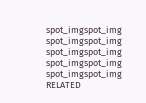spot_imgspot_img
spot_imgspot_img
spot_imgspot_img
spot_imgspot_img
spot_imgspot_img
RELATED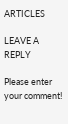ARTICLES

LEAVE A REPLY

Please enter your comment!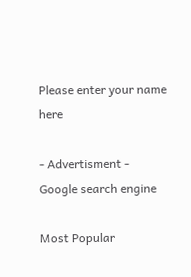Please enter your name here

- Advertisment -
Google search engine

Most Popular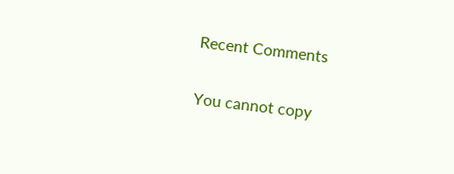Recent Comments

You cannot copy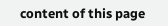content of this page